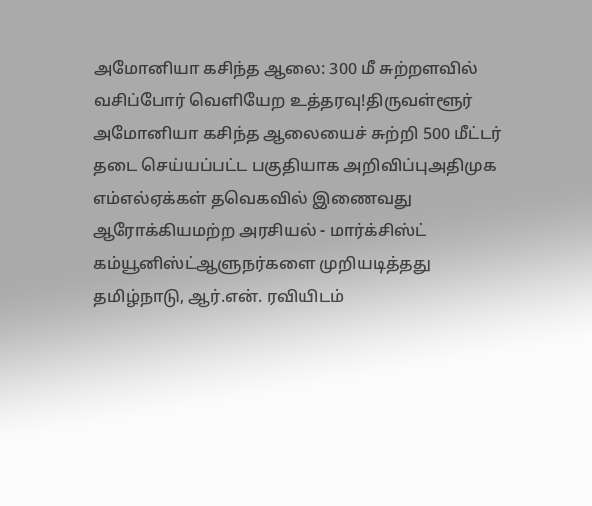அமோனியா கசிந்த ஆலை: 300 மீ சுற்றளவில் வசிப்போர் வெளியேற உத்தரவு!திருவள்ளூர் அமோனியா கசிந்த ஆலையைச் சுற்றி 500 மீட்டர் தடை செய்யப்பட்ட பகுதியாக அறிவிப்புஅதிமுக எம்எல்ஏக்கள் தவெகவில் இணைவது ஆரோக்கியமற்ற அரசியல் - மார்க்சிஸ்ட் கம்யூனிஸ்ட்ஆளுநர்களை முறியடித்தது தமிழ்நாடு, ஆர்.என். ரவியிடம்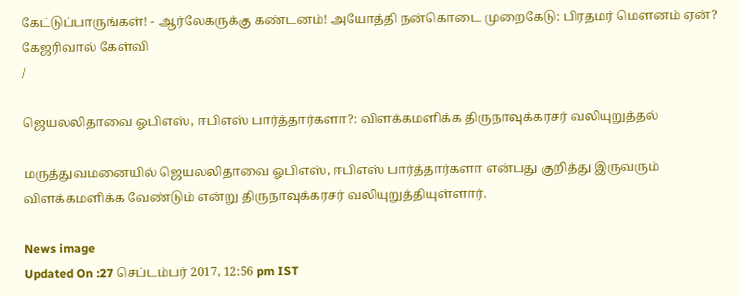கேட்டுப்பாருங்கள்! - ஆர்லேகருக்கு கண்டனம்! அயோத்தி நன்கொடை முறைகேடு: பிரதமர் மௌனம் ஏன்? கேஜரிவால் கேள்வி
/

ஜெயலலிதாவை ஓபிஎஸ், ஈபிஎஸ் பார்த்தார்களா?: விளக்கமளிக்க திருநாவுக்கரசர் வலியுறுத்தல்

மருத்துவமனையில் ஜெயலலிதாவை ஓபிஎஸ், ஈபிஎஸ் பார்த்தார்களா என்பது குறித்து இருவரும் விளக்கமளிக்க வேண்டும் என்று திருநாவுக்கரசர் வலியுறுத்தியுள்ளார்.

News image
Updated On :27 செப்டம்பர் 2017, 12:56 pm IST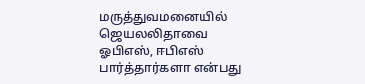மருத்துவமனையில் ஜெயலலிதாவை ஓபிஎஸ், ஈபிஎஸ் பார்த்தார்களா என்பது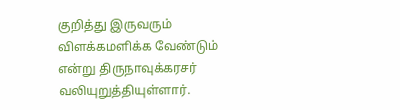குறித்து இருவரும் விளக்கமளிக்க வேண்டும் என்று திருநாவுக்கரசர் வலியுறுத்தியுள்ளார்.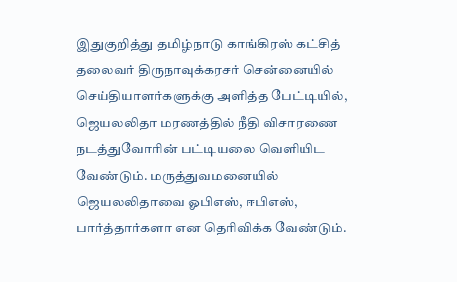இதுகுறித்து தமிழ்நாடு காங்கிரஸ் கட்சித் தலைவர் திருநாவுக்கரசர் சென்னையில் செய்தியாளர்களுக்கு அளித்த பேட்டியில்,
ஜெயலலிதா மரணத்தில் நீதி விசாரணை நடத்துவோரின் பட்டியலை வெளியிட வேண்டும். மருத்துவமனையில் ஜெயலலிதாவை ஓபிஎஸ், ஈபிஎஸ், பார்த்தார்களா என தெரிவிக்க வேண்டும்.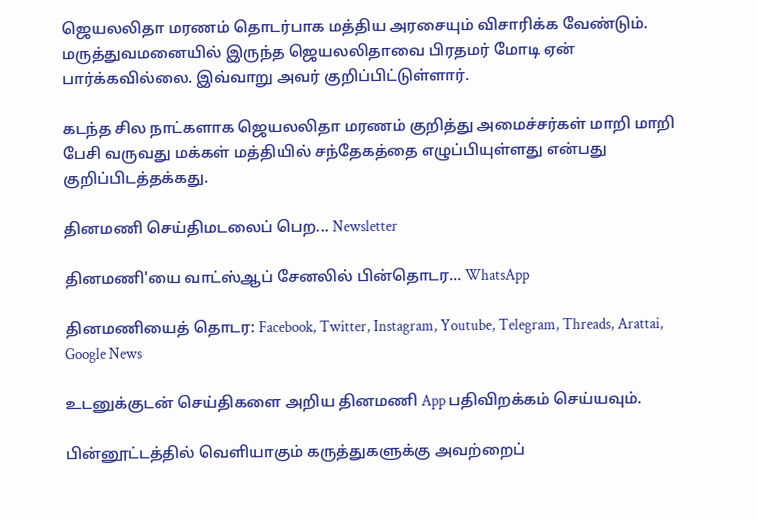ஜெயலலிதா மரணம் தொடர்பாக மத்திய அரசையும் விசாரிக்க வேண்டும். மருத்துவமனையில் இருந்த ஜெயலலிதாவை பிரதமர் மோடி ஏன் பார்க்கவில்லை. இவ்வாறு அவர் குறிப்பிட்டுள்ளார்.

கடந்த சில நாட்களாக ஜெயலலிதா மரணம் குறித்து அமைச்சர்கள் மாறி மாறி பேசி வருவது மக்கள் மத்தியில் சந்தேகத்தை எழுப்பியுள்ளது என்பது குறிப்பிடத்தக்கது.

தினமணி செய்திமடலைப் பெற... Newsletter

தினமணி'யை வாட்ஸ்ஆப் சேனலில் பின்தொடர... WhatsApp

தினமணியைத் தொடர: Facebook, Twitter, Instagram, Youtube, Telegram, Threads, Arattai, Google News

உடனுக்குடன் செய்திகளை அறிய தினமணி App பதிவிறக்கம் செய்யவும்.

பின்னூட்டத்தில் வெளியாகும் கருத்துகளுக்கு அவற்றைப்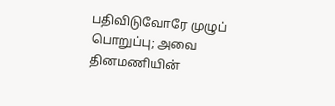பதிவிடுவோரே முழுப் பொறுப்பு; அவை தினமணியின்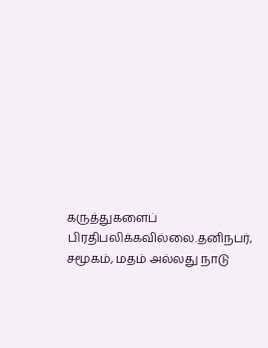கருத்துகளைப் பிரதிபலிக்கவில்லை.தனிநபர், சமூகம், மதம் அல்லது நாடு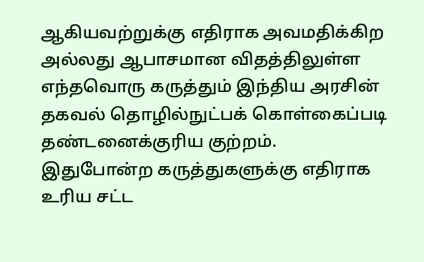ஆகியவற்றுக்கு எதிராக அவமதிக்கிற அல்லது ஆபாசமான விதத்திலுள்ள எந்தவொரு கருத்தும் இந்திய அரசின் தகவல் தொழில்நுட்பக் கொள்கைப்படி தண்டனைக்குரிய குற்றம். இதுபோன்ற கருத்துகளுக்கு எதிராக உரிய சட்ட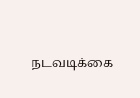நடவடிக்கை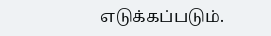எடுக்கப்படும்.